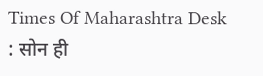Times Of Maharashtra Desk : सोन ही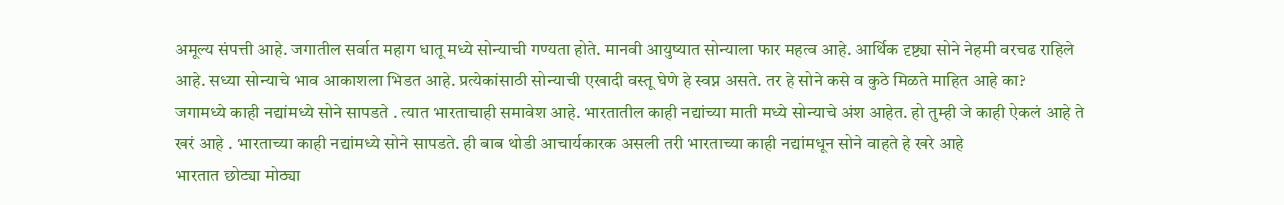अमूल्य संपत्ती आहे. जगातील सर्वात महाग धातू मध्ये सोन्याची गण्यता होते. मानवी आयुष्यात सोन्याला फार महत्व आहे. आर्थिक दृष्ट्या सोने नेहमी वरचढ राहिले आहे. सध्या सोन्याचे भाव आकाशला भिडत आहे. प्रत्येकांसाठी सोन्याची एखादी वस्तू घेणे हे स्वप्न असते. तर हे सोने कसे व कुठे मिळते माहित आहे का?
जगामध्ये काही नद्यांमध्ये सोने सापडते . त्यात भारताचाही समावेश आहे. भारतातील काही नद्यांच्या माती मध्ये सोन्याचे अंश आहेत. हो तुम्ही जे काही ऐकलं आहे ते खरं आहे . भारताच्या काही नद्यांमध्ये सोने सापडते. ही बाब थोडी आचार्यकारक असली तरी भारताच्या काही नद्यांमधून सोने वाहते हे खरे आहे
भारतात छोट्या मोठ्या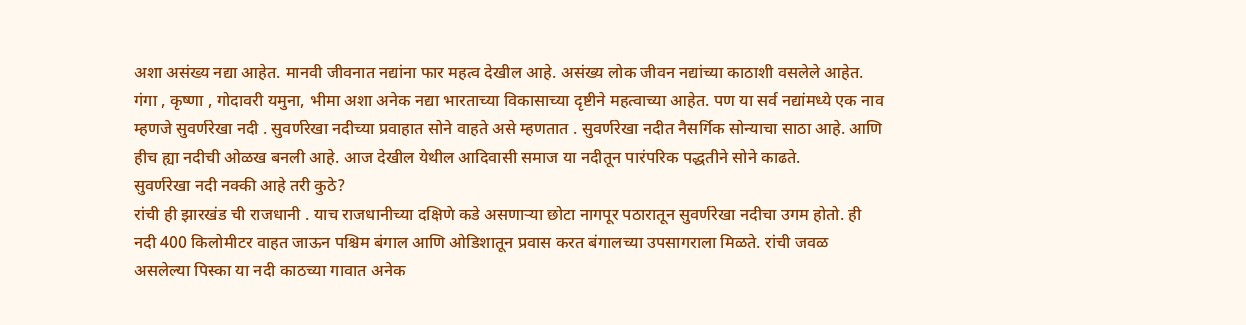अशा असंख्य नद्या आहेत. मानवी जीवनात नद्यांना फार महत्व देखील आहे. असंख्य लोक जीवन नद्यांच्या काठाशी वसलेले आहेत. गंगा , कृष्णा , गोदावरी यमुना, भीमा अशा अनेक नद्या भारताच्या विकासाच्या दृष्टीने महत्वाच्या आहेत. पण या सर्व नद्यांमध्ये एक नाव म्हणजे सुवर्णरेखा नदी . सुवर्णरेखा नदीच्या प्रवाहात सोने वाहते असे म्हणतात . सुवर्णरेखा नदीत नैसर्गिक सोन्याचा साठा आहे. आणि हीच ह्या नदीची ओळख बनली आहे. आज देखील येथील आदिवासी समाज या नदीतून पारंपरिक पद्धतीने सोने काढते.
सुवर्णरेखा नदी नक्की आहे तरी कुठे?
रांची ही झारखंड ची राजधानी . याच राजधानीच्या दक्षिणे कडे असणाऱ्या छोटा नागपूर पठारातून सुवर्णरेखा नदीचा उगम होतो. ही नदी 400 किलोमीटर वाहत जाऊन पश्चिम बंगाल आणि ओडिशातून प्रवास करत बंगालच्या उपसागराला मिळते. रांची जवळ असलेल्या पिस्का या नदी काठच्या गावात अनेक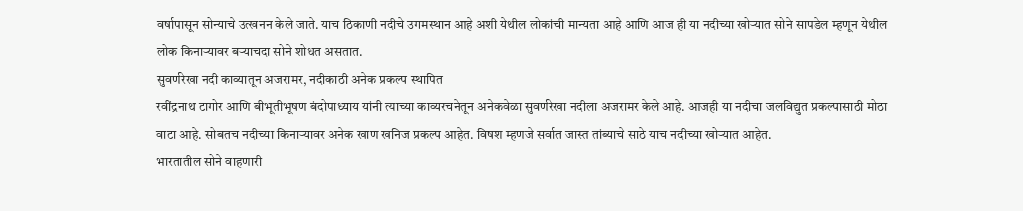वर्षापासून सोन्याचे उत्खनन केले जाते. याच ठिकाणी नदीचे उगमस्थान आहे अशी येथील लोकांची मान्यता आहे आणि आज ही या नदीच्या खोऱ्यात सोने सापडेल म्हणून येथील लोक किनाऱ्यावर बऱ्याचदा सोने शोधत असतात.
सुवर्णरेखा नदी काव्यातून अजरामर, नदीकाठी अनेक प्रकल्प स्थापित
रवींद्रनाथ टागोर आणि बीभूतीभूषण बंदोपाध्याय यांनी त्याच्या काव्यरचनेतून अनेकवेळा सुवर्णरेखा नदीला अजरामर केले आहे. आजही या नदीचा जलविद्युत प्रकल्पासाठी मोठा वाटा आहे. सोबतच नदीच्या किनाऱ्यावर अनेक खाण खनिज प्रकल्प आहेत. विषश म्हणजे सर्वात जास्त तांब्याचे साठे याच नदीच्या खोऱ्यात आहेत.
भारतातील सोने वाहणारी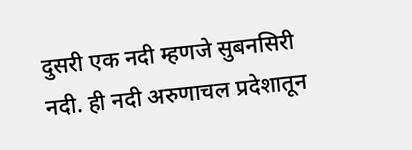दुसरी एक नदी म्हणजे सुबनसिरी नदी. ही नदी अरुणाचल प्रदेशातून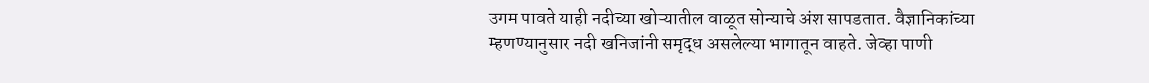उगम पावते याही नदीच्या खोऱ्यातील वाळूत सोन्याचे अंश सापडतात. वैज्ञानिकांच्या म्हणण्यानुसार नदी खनिजांनी समृद्ध असलेल्या भागातून वाहते. जेव्हा पाणी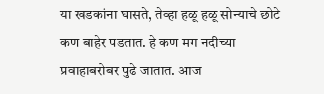या खडकांना घासते, तेव्हा हळू हळू सोन्याचे छोटे कण बाहेर पडतात. हे कण मग नदीच्या प्रवाहाबरोबर पुढे जातात. आज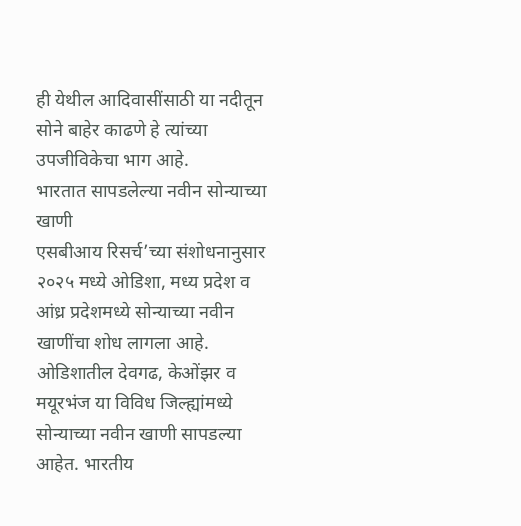ही येथील आदिवासींसाठी या नदीतून सोने बाहेर काढणे हे त्यांच्या उपजीविकेचा भाग आहे.
भारतात सापडलेल्या नवीन सोन्याच्या खाणी
एसबीआय रिसर्च’च्या संशोधनानुसार २०२५ मध्ये ओडिशा, मध्य प्रदेश व आंध्र प्रदेशमध्ये सोन्याच्या नवीन खाणींचा शोध लागला आहे. ओडिशातील देवगढ, केओंझर व मयूरभंज या विविध जिल्ह्यांमध्ये सोन्याच्या नवीन खाणी सापडल्या आहेत. भारतीय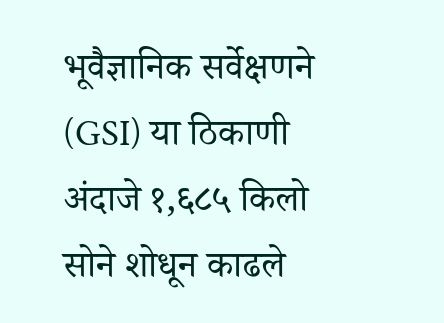भूवैज्ञानिक सर्वेक्षणने (GSI) या ठिकाणी अंदाजे १,६८५ किलो सोने शोधून काढले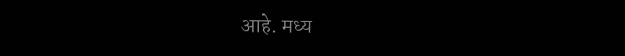आहे. मध्य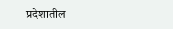प्रदेशातील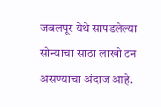जबलपूर येथे सापडलेल्या सोन्याचा साठा लाखो टन असण्याचा अंदाज आहे.